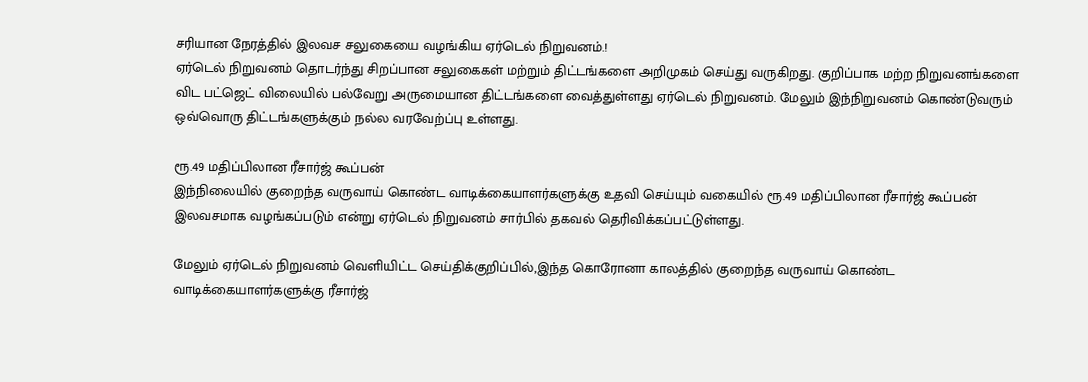சரியான நேரத்தில் இலவச சலுகையை வழங்கிய ஏர்டெல் நிறுவனம்.!
ஏர்டெல் நிறுவனம் தொடர்ந்து சிறப்பான சலுகைகள் மற்றும் திட்டங்களை அறிமுகம் செய்து வருகிறது. குறிப்பாக மற்ற நிறுவனங்களை விட பட்ஜெட் விலையில் பல்வேறு அருமையான திட்டங்களை வைத்துள்ளது ஏர்டெல் நிறுவனம். மேலும் இந்நிறுவனம் கொண்டுவரும் ஒவ்வொரு திட்டங்களுக்கும் நல்ல வரவேற்ப்பு உள்ளது.

ரூ.49 மதிப்பிலான ரீசார்ஜ் கூப்பன்
இந்நிலையில் குறைந்த வருவாய் கொண்ட வாடிக்கையாளர்களுக்கு உதவி செய்யும் வகையில் ரூ.49 மதிப்பிலான ரீசார்ஜ் கூப்பன் இலவசமாக வழங்கப்படும் என்று ஏர்டெல் நிறுவனம் சார்பில் தகவல் தெரிவிக்கப்பட்டுள்ளது.

மேலும் ஏர்டெல் நிறுவனம் வெளியிட்ட செய்திக்குறிப்பில்,இந்த கொரோனா காலத்தில் குறைந்த வருவாய் கொண்ட வாடிக்கையாளர்களுக்கு ரீசார்ஜ்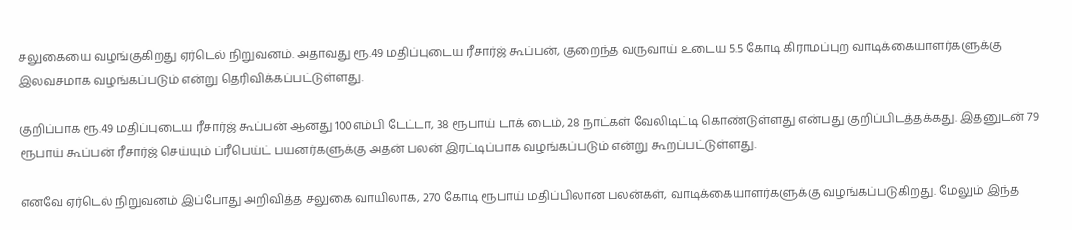சலுகையை வழங்குகிறது ஏர்டெல் நிறுவனம். அதாவது ரூ.49 மதிப்புடைய ரீசார்ஜ் கூப்பன், குறைந்த வருவாய் உடைய 5.5 கோடி கிராமப்புற வாடிக்கையாளர்களுக்கு இலவசமாக வழங்கப்படும் என்று தெரிவிக்கப்பட்டுள்ளது.

குறிப்பாக ரூ.49 மதிப்புடைய ரீசார்ஜ் கூப்பன் ஆனது 100எம்பி டேட்டா, 38 ரூபாய் டாக் டைம், 28 நாட்கள் வேலிடிட்டி கொண்டுள்ளது என்பது குறிப்பிடத்தக்கது. இதனுடன் 79 ரூபாய் கூப்பன் ரீசார்ஜ் செய்யும் ப்ரீபெய்ட் பயனர்களுக்கு அதன் பலன் இரட்டிப்பாக வழங்கப்படும் என்று கூறப்பட்டுள்ளது.

எனவே ஏர்டெல் நிறுவனம் இப்போது அறிவித்த சலுகை வாயிலாக, 270 கோடி ரூபாய் மதிப்பிலான பலன்கள், வாடிக்கையாளர்களுக்கு வழங்கப்படுகிறது. மேலும் இந்த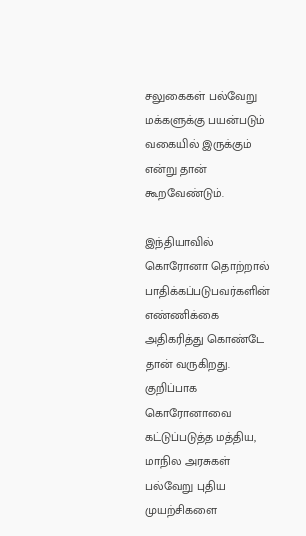சலுகைகள் பல்வேறு மக்களுக்கு பயன்படும் வகையில் இருக்கும் என்று தான் கூறவேண்டும்.

இந்தியாவில் கொரோனா தொற்றால் பாதிக்கப்படுபவர்களின் எண்ணிக்கை அதிகரித்து கொண்டே தான் வருகிறது. குறிப்பாக கொரோனாவை கட்டுப்படுத்த மத்திய, மாநில அரசுகள் பல்வேறு புதிய முயற்சிகளை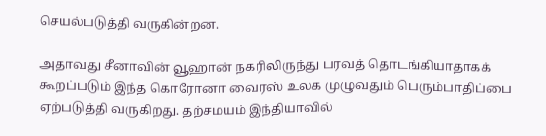செயல்படுத்தி வருகின்றன.

அதாவது சீனாவின் வூஹான் நகரிலிருந்து பரவத் தொடங்கியாதாகக் கூறப்படும் இந்த கொரோனா வைரஸ் உலக முழுவதும் பெரும்பாதிப்பை ஏற்படுத்தி வருகிறது. தற்சமயம் இந்தியாவில்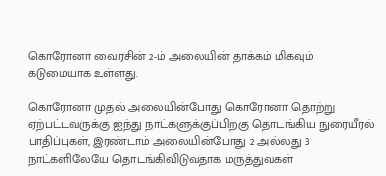கொரோனா வைரசின் 2-ம் அலையின் தாக்கம் மிகவும் கடுமையாக உள்ளது.

கொரோனா முதல் அலையின்போது கொரோனா தொற்று ஏற்பட்டவருக்கு ஐந்து நாட்களுக்குப்பிறகு தொடங்கிய நுரையீரல் பாதிப்புகள், இரண்டாம் அலையின்போது 2 அல்லது 3 நாட்களிலேயே தொடங்கிவிடுவதாக மருத்துவகள்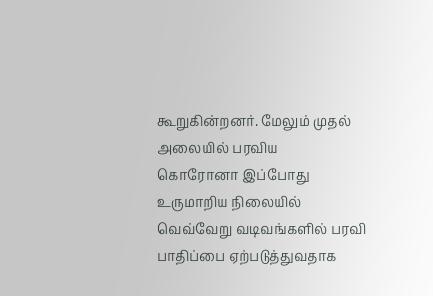கூறுகின்றனர். மேலும் முதல் அலையில் பரவிய
கொரோனா இப்போது உருமாறிய நிலையில் வெவ்வேறு வடிவங்களில் பரவி பாதிப்பை ஏற்படுத்துவதாக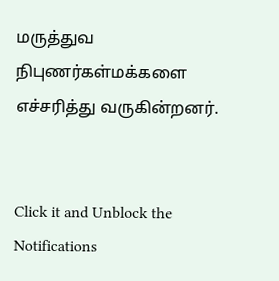மருத்துவ நிபுணர்கள்மக்களை எச்சரித்து வருகின்றனர்.


Click it and Unblock the Notifications